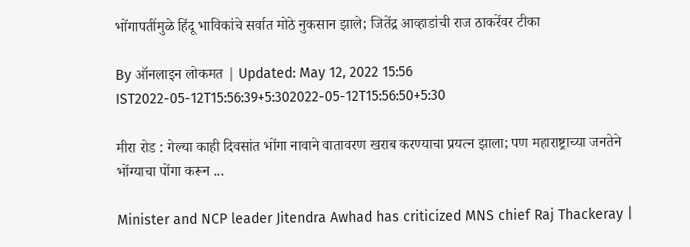भोंगापतींमुळे हिंदू भाविकांचे सर्वात मोठे नुकसान झाले; जितेंद्र आव्हाडांची राज ठाकरेंवर टीका

By ऑनलाइन लोकमत | Updated: May 12, 2022 15:56 IST2022-05-12T15:56:39+5:302022-05-12T15:56:50+5:30

मीरा रोड : गेल्या काही दिवसांत भोंगा नावाने वातावरण खराब करण्याचा प्रयत्न झाला; पण महाराष्ट्राच्या जनतेने भोंग्याचा पोंगा करून ...

Minister and NCP leader Jitendra Awhad has criticized MNS chief Raj Thackeray |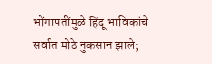भोंगापतींमुळे हिंदू भाविकांचे सर्वात मोठे नुकसान झाले;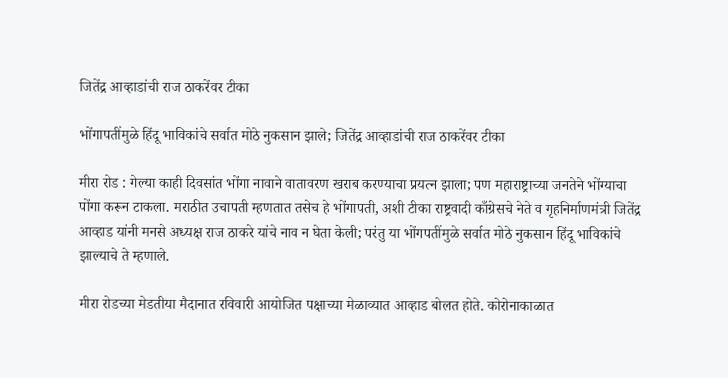जितेंद्र आव्हाडांची राज ठाकरेंवर टीका

भोंगापतींमुळे हिंदू भाविकांचे सर्वात मोठे नुकसान झाले; जितेंद्र आव्हाडांची राज ठाकरेंवर टीका

मीरा रोड : गेल्या काही दिवसांत भोंगा नावाने वातावरण खराब करण्याचा प्रयत्न झाला; पण महाराष्ट्राच्या जनतेने भोंग्याचा पोंगा करून टाकला. मराठीत उचापती म्हणतात तसेच हे भोंगापती, अशी टीका राष्ट्रवादी काँग्रेसचे नेते व गृहनिर्माणमंत्री जितेंद्र आव्हाड यांनी मनसे अध्यक्ष राज ठाकरे यांचे नाव न घेता केली; परंतु या भोंगपतींमुळे सर्वात मोठे नुकसान हिंदू भाविकांचे झाल्याचे ते म्हणाले.

मीरा रोडच्या मेडतीया मैदानात रविवारी आयोजित पक्षाच्या मेळाव्यात आव्हाड बोलत होते. कोरोनाकाळात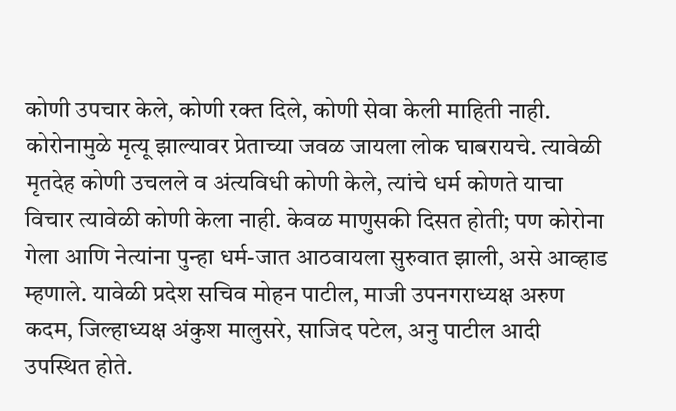कोणी उपचार केले, कोणी रक्त दिले, कोणी सेवा केली माहिती नाही. कोरोनामुळे मृत्यू झाल्यावर प्रेताच्या जवळ जायला लोक घाबरायचे. त्यावेळी मृतदेह कोणी उचलले व अंत्यविधी कोणी केले, त्यांचे धर्म कोणते याचा विचार त्यावेळी कोणी केला नाही. केवळ माणुसकी दिसत होती; पण कोरोना गेला आणि नेत्यांना पुन्हा धर्म-जात आठवायला सुरुवात झाली, असे आव्हाड म्हणाले. यावेळी प्रदेश सचिव मोहन पाटील, माजी उपनगराध्यक्ष अरुण कदम, जिल्हाध्यक्ष अंकुश मालुसरे, साजिद पटेल, अनु पाटील आदी उपस्थित होते.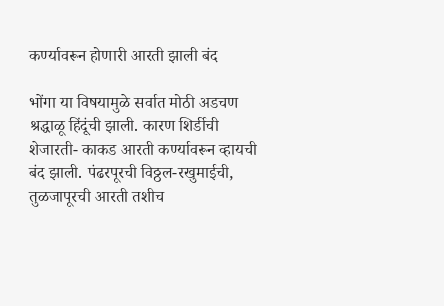कर्ण्यावरून होणारी आरती झाली बंद

भोंगा या विषयामुळे सर्वात मोठी अडचण श्रद्धाळू हिंदूंची झाली. कारण शिर्डीची शेजारती- काकड आरती कर्ण्यावरून व्हायची बंद झाली. पंढरपूरची विठ्ठल-रखुमाईची, तुळजापूरची आरती तशीच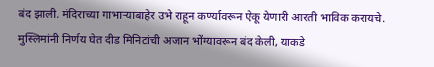बंद झाली. मंदिराच्या गाभाऱ्याबाहेर उभे राहून कर्ण्यावरून ऐकू येणारी आरती भाविक करायचे. मुस्लिमांनी निर्णय घेत दीड मिनिटांची अजान भोंग्यावरून बंद केली, याकडे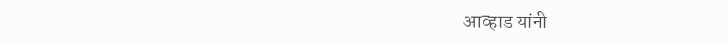आव्हाड यांनी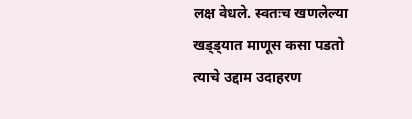लक्ष वेधले. स्वतःच खणलेल्या खड्ड्यात माणूस कसा पडतो त्याचे उद्दाम उदाहरण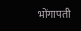भोंगापती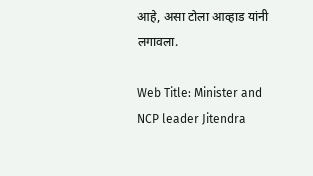आहे, असा टोला आव्हाड यांनी लगावला.

Web Title: Minister and NCP leader Jitendra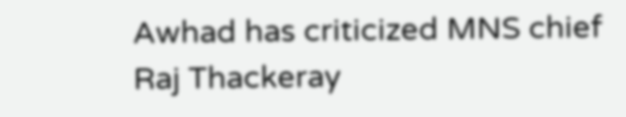Awhad has criticized MNS chief Raj Thackeray